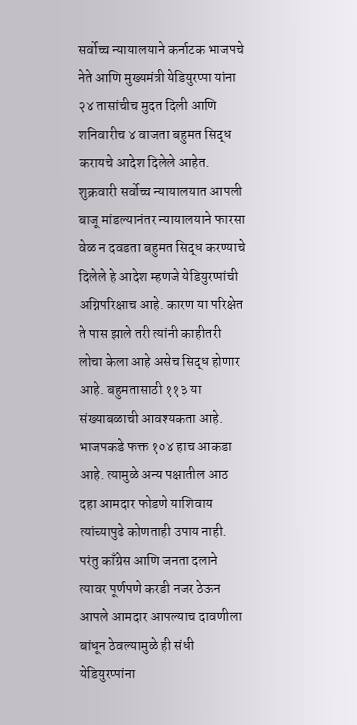सर्वोच्च न्यायालयाने कर्नाटक भाजपचे नेते आणि मुख्यमंत्री येडियुरप्पा यांना २४ तासांचीच मुदत दिली आणि शनिवारीच ४ वाजता बहुमत सिद्ध करायचे आदेश दिलेले आहेत. शुक्रवारी सर्वोच्च न्यायालयात आपली बाजू मांडल्यानंतर न्यायालयाने फारसा वेळ न दवडता बहुमत सिद्ध करण्याचे दिलेले हे आदेश म्हणजे येडियुरप्पांची अग्निपरिक्षाच आहे. कारण या परिक्षेत ते पास झाले तरी त्यांनी काहीतरी लोचा केला आहे असेच सिद्ध होणार आहे. बहुमतासाठी ११३ या संख्याबळाची आवश्यकता आहे. भाजपकडे फक्त १०४ हाच आकडा आहे. त्यामुळे अन्य पक्षातील आठ दहा आमदार फोडणे याशिवाय त्यांच्यापुढे कोणताही उपाय नाही. परंतु काँग्रेस आणि जनता दलाने त्यावर पूर्णपणे करडी नजर ठेऊन आपले आमदार आपल्याच दावणीला बांधून ठेवल्यामुळे ही संधी येडियुरप्पांना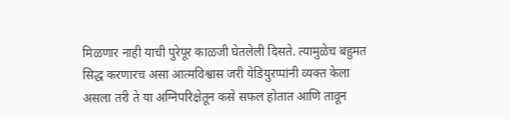मिळणार नाही याची पुरेपूर काळजी घेतलेली दिसते. त्यामुळेच बहुमत सिद्ध करणारच असा आत्मविश्वास जरी येडियुरप्पांनी व्यक्त केला असला तरी ते या अग्निपरिक्षेतून कसे सफल होतात आणि तावून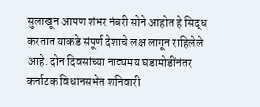सुलाखून आपण शंभर नंबरी सोने आहोत हे सिद्ध करतात याकडे संपूर्ण देशाचे लक्ष लागून राहिलेले आहे. दोन दिवसांच्या नाट्यमय घडामोडींनंतर कर्नाटक विधानसभेत शनिवारी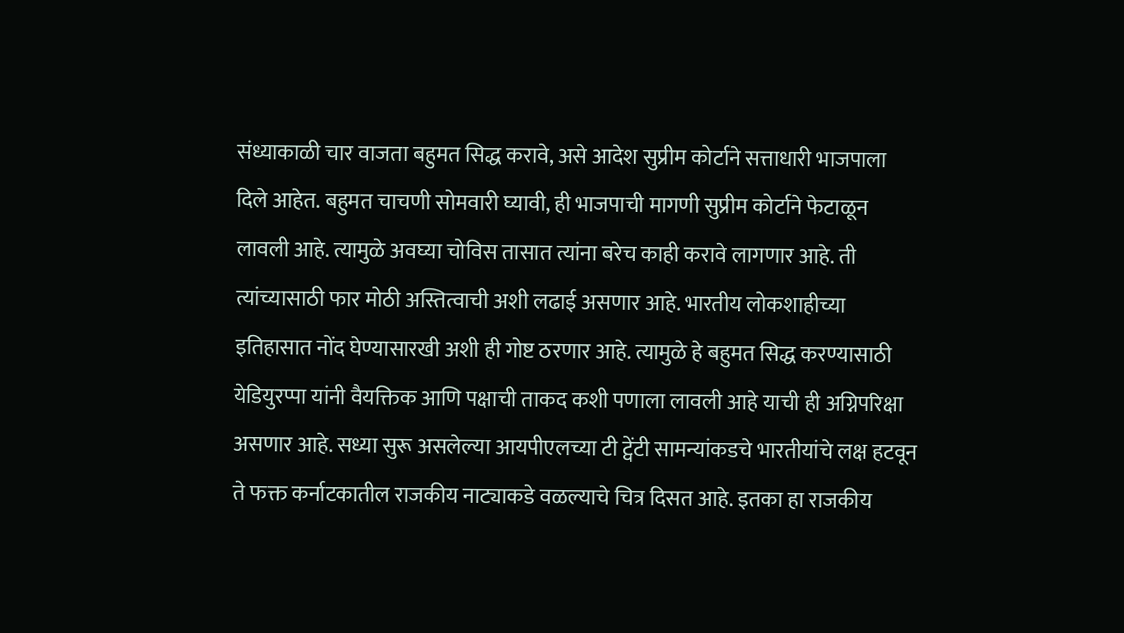संध्याकाळी चार वाजता बहुमत सिद्ध करावे, असे आदेश सुप्रीम कोर्टाने सत्ताधारी भाजपाला दिले आहेत. बहुमत चाचणी सोमवारी घ्यावी, ही भाजपाची मागणी सुप्रीम कोर्टाने फेटाळून लावली आहे. त्यामुळे अवघ्या चोविस तासात त्यांना बरेच काही करावे लागणार आहे. ती त्यांच्यासाठी फार मोठी अस्तित्वाची अशी लढाई असणार आहे. भारतीय लोकशाहीच्या इतिहासात नोंद घेण्यासारखी अशी ही गोष्ट ठरणार आहे. त्यामुळे हे बहुमत सिद्ध करण्यासाठी येडियुरप्पा यांनी वैयक्तिक आणि पक्षाची ताकद कशी पणाला लावली आहे याची ही अग्निपरिक्षा असणार आहे. सध्या सुरू असलेल्या आयपीएलच्या टी ट्वेंटी सामन्यांकडचे भारतीयांचे लक्ष हटवून ते फक्त कर्नाटकातील राजकीय नाट्याकडे वळल्याचे चित्र दिसत आहे. इतका हा राजकीय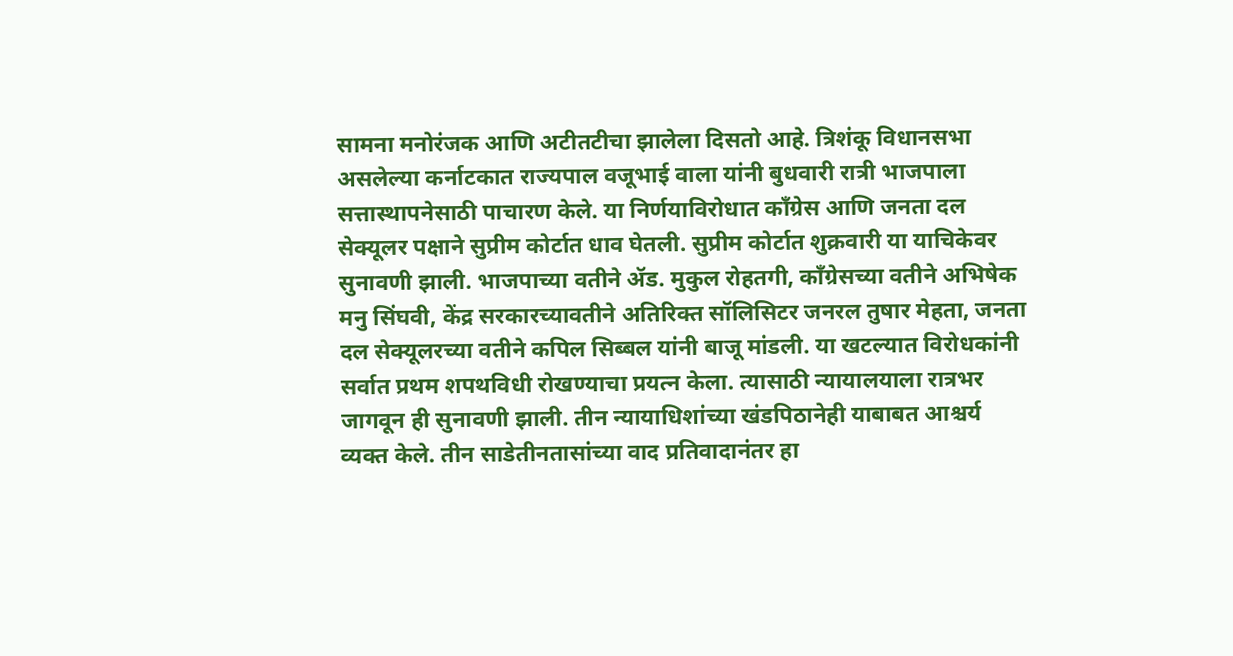सामना मनोरंजक आणि अटीतटीचा झालेला दिसतो आहे. त्रिशंकू विधानसभा असलेल्या कर्नाटकात राज्यपाल वजूभाई वाला यांनी बुधवारी रात्री भाजपाला सत्तास्थापनेसाठी पाचारण केले. या निर्णयाविरोधात काँग्रेस आणि जनता दल सेक्यूलर पक्षाने सुप्रीम कोर्टात धाव घेतली. सुप्रीम कोर्टात शुक्रवारी या याचिकेवर सुनावणी झाली. भाजपाच्या वतीने ॲड. मुकुल रोहतगी, काँग्रेसच्या वतीने अभिषेक मनु सिंघवी, केंद्र सरकारच्यावतीने अतिरिक्त सॉलिसिटर जनरल तुषार मेहता, जनता दल सेक्यूलरच्या वतीने कपिल सिब्बल यांनी बाजू मांडली. या खटल्यात विरोधकांनी सर्वात प्रथम शपथविधी रोखण्याचा प्रयत्न केला. त्यासाठी न्यायालयाला रात्रभर जागवून ही सुनावणी झाली. तीन न्यायाधिशांच्या खंडपिठानेही याबाबत आश्चर्य व्यक्त केले. तीन साडेतीनतासांच्या वाद प्रतिवादानंतर हा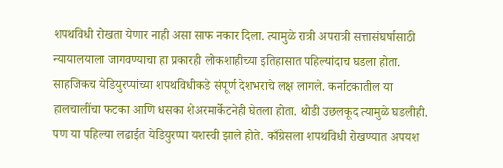शपथविधी रोखता येणार नाही असा साफ नकार दिला. त्यामुळे रात्री अपरात्री सत्तासंघर्षासाठी न्यायालयाला जागवण्याचा हा प्रकारही लोकशाहीच्या इतिहासात पहिल्यांदाच घडला होता. साहजिकच येडियुरप्पांच्या शपथविधीकडे संपूर्ण देशभराचे लक्ष लागले. कर्नाटकातील या हालचालींचा फटका आणि धसका शेअरमार्केटनेही घेतला होता. थोडी उछलकूद त्यामुळे घडलीही. पण या पहिल्या लढाईत येडियुरप्पा यशस्वी झाले होते. काँग्रेसला शपथविधी रोखण्यात अपयश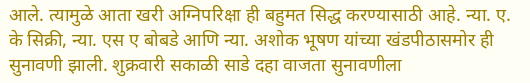आले. त्यामुळे आता खरी अग्निपरिक्षा ही बहुमत सिद्ध करण्यासाठी आहे. न्या. ए. के सिक्री, न्या. एस ए बोबडे आणि न्या. अशोक भूषण यांच्या खंडपीठासमोर ही सुनावणी झाली. शुक्रवारी सकाळी साडे दहा वाजता सुनावणीला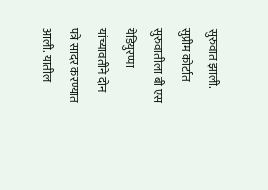सुरुवात झाली. सुप्रीम कोर्टात सुरुवातीला बी एस येडियुरप्पा यांच्यावतीने दोन पत्रे सादर करण्यात आली. यातील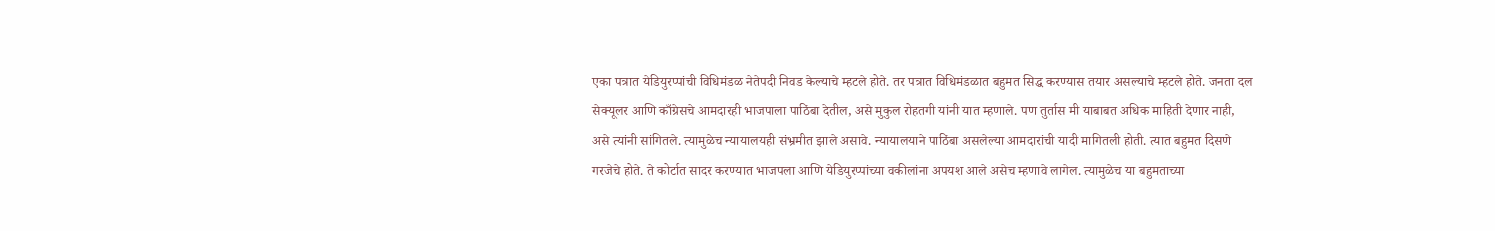एका पत्रात येडियुरप्पांची विधिमंडळ नेतेपदी निवड केल्याचे म्हटले होते. तर पत्रात विधिमंडळात बहुमत सिद्ध करण्यास तयार असल्याचे म्हटले होते. जनता दल सेक्यूलर आणि काँग्रेसचे आमदारही भाजपाला पाठिंबा देतील, असे मुकुल रोहतगी यांनी यात म्हणाले. पण तुर्तास मी याबाबत अधिक माहिती देणार नाही, असे त्यांनी सांगितले. त्यामुळेच न्यायालयही संभ्रमीत झाले असावे. न्यायालयाने पाठिंबा असलेल्या आमदारांची यादी मागितली होती. त्यात बहुमत दिसणे गरजेचे होते. ते कोर्टात सादर करण्यात भाजपला आणि येडियुरप्पांच्या वकीलांना अपयश आले असेच म्हणावे लागेल. त्यामुळेच या बहुमताच्या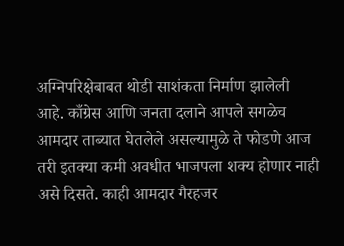अग्निपरिक्षेबाबत थोडी साशंकता निर्माण झालेली आहे. काँग्रेस आणि जनता दलाने आपले सगळेच आमदार ताब्यात घेतलेले असल्यामुळे ते फोडणे आज तरी इतक्या कमी अवधीत भाजपला शक्य होणार नाही असे दिसते. काही आमदार गैरहजर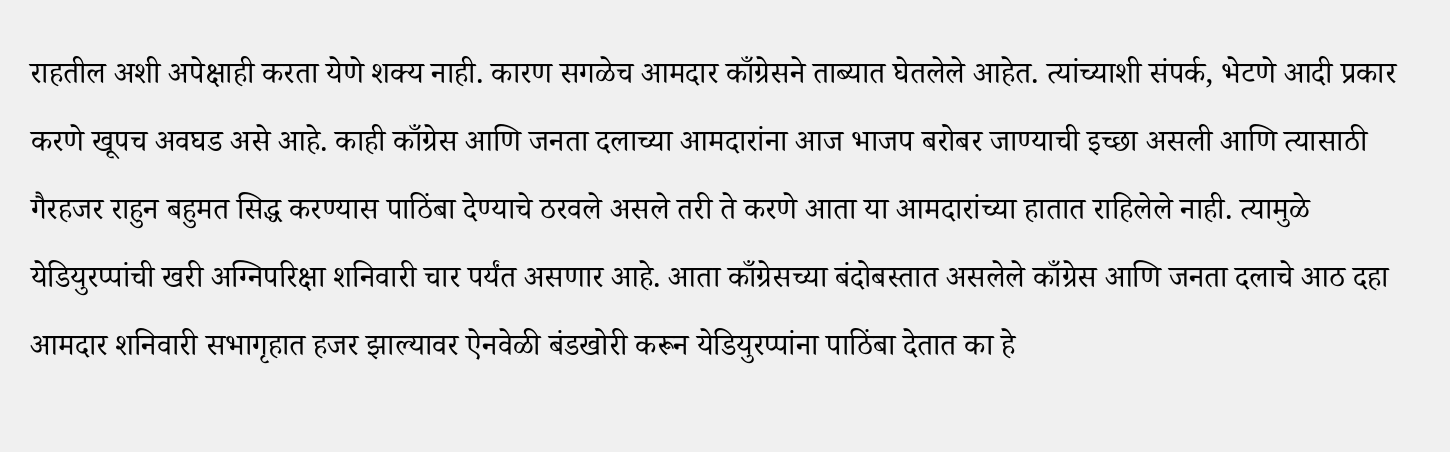राहतील अशी अपेक्षाही करता येणे शक्य नाही. कारण सगळेच आमदार काँग्रेसने ताब्यात घेतलेले आहेत. त्यांच्याशी संपर्क, भेटणे आदी प्रकार करणे खूपच अवघड असे आहे. काही काँग्रेस आणि जनता दलाच्या आमदारांना आज भाजप बरोबर जाण्याची इच्छा असली आणि त्यासाठी गैरहजर राहुन बहुमत सिद्ध करण्यास पाठिंबा देण्याचे ठरवले असले तरी ते करणे आता या आमदारांच्या हातात राहिलेले नाही. त्यामुळे येडियुरप्पांची खरी अग्निपरिक्षा शनिवारी चार पर्यंत असणार आहे. आता काँग्रेसच्या बंदोबस्तात असलेले काँग्रेस आणि जनता दलाचे आठ दहा आमदार शनिवारी सभागृहात हजर झाल्यावर ऐनवेळी बंडखोरी करून येडियुरप्पांना पाठिंबा देतात का हे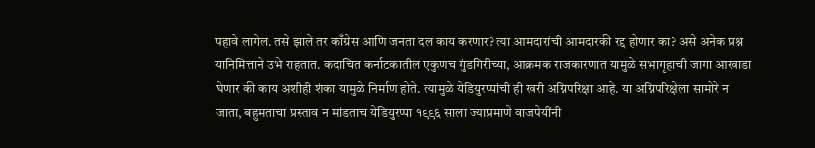पहावे लागेल. तसे झाले तर काँग्रेस आणि जनता दल काय करणार? त्या आमदारांची आमदारकी रद्द होणार का? असे अनेक प्रश्न यानिमित्ताने उभे राहतात. कदाचित कर्नाटकातील एकुणच गुंडगिरीच्या, आक्रमक राजकारणात यामुळे सभागृहाची जागा आखाडा घेणार की काय अशीही शंका यामुळे निर्माण होते. त्यामुळे येडियुरप्पांची ही खरी अग्निपरिक्षा आहे. या अग्निपरिक्षेला सामोरे न जाता, बहुमताचा प्रस्ताव न मांडताच येडियुरप्पा १९९६ साला ज्याप्रमाणे वाजपेयींनी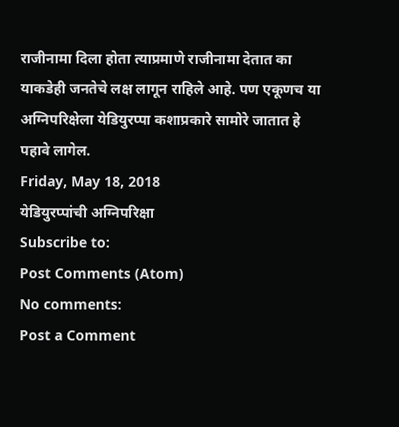राजीनामा दिला होता त्याप्रमाणे राजीनामा देतात का याकडेही जनतेचे लक्ष लागून राहिले आहे. पण एकूणच या अग्निपरिक्षेला येडियुरप्पा कशाप्रकारे सामोरे जातात हे पहावे लागेल.
Friday, May 18, 2018
येडियुरप्पांची अग्निपरिक्षा
Subscribe to:
Post Comments (Atom)
No comments:
Post a Comment